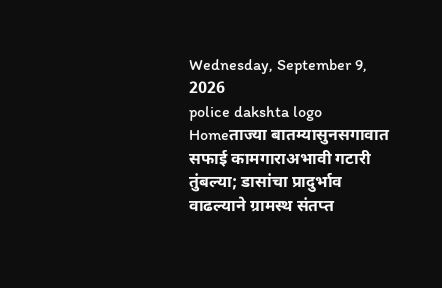Wednesday, September 9, 2026
police dakshta logo
Homeताज्या बातम्यासुनसगावात सफाई कामगाराअभावी गटारी तुंबल्या; डासांचा प्रादुर्भाव वाढल्याने ग्रामस्थ संतप्त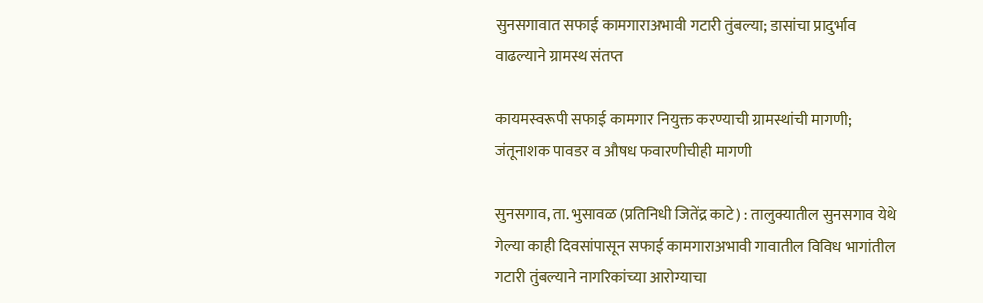सुनसगावात सफाई कामगाराअभावी गटारी तुंबल्या; डासांचा प्रादुर्भाव वाढल्याने ग्रामस्थ संतप्त

कायमस्वरूपी सफाई कामगार नियुक्त करण्याची ग्रामस्थांची मागणी; जंतूनाशक पावडर व औषध फवारणीचीही मागणी

सुनसगाव, ता. भुसावळ (प्रतिनिधी जितेंद्र काटे) : तालुक्यातील सुनसगाव येथे गेल्या काही दिवसांपासून सफाई कामगाराअभावी गावातील विविध भागांतील गटारी तुंबल्याने नागरिकांच्या आरोग्याचा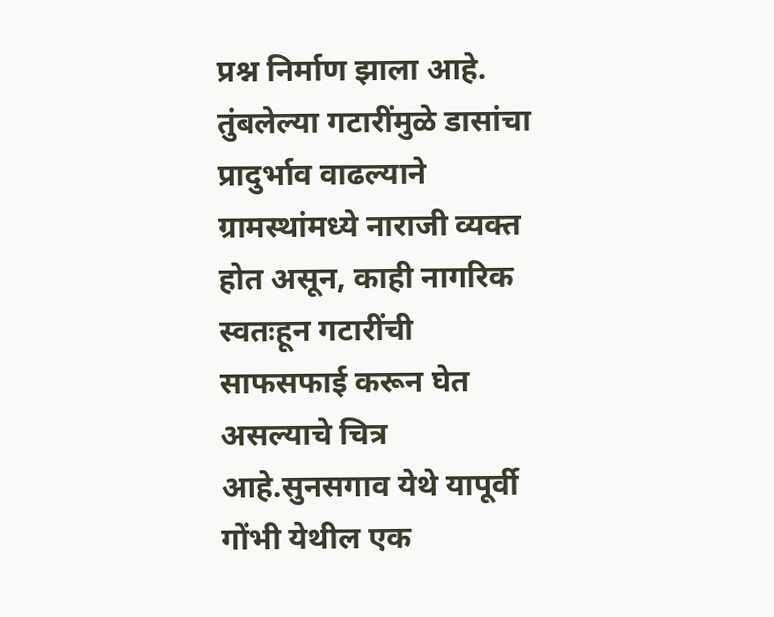प्रश्न निर्माण झाला आहे. तुंबलेल्या गटारींमुळे डासांचा प्रादुर्भाव वाढल्याने ग्रामस्थांमध्ये नाराजी व्यक्त होत असून, काही नागरिक स्वतःहून गटारींची साफसफाई करून घेत असल्याचे चित्र आहे.सुनसगाव येथे यापूर्वी गोंभी येथील एक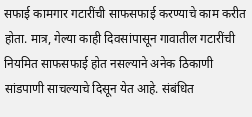सफाई कामगार गटारींची साफसफाई करण्याचे काम करीत होता. मात्र, गेल्या काही दिवसांपासून गावातील गटारींची नियमित साफसफाई होत नसल्याने अनेक ठिकाणी सांडपाणी साचल्याचे दिसून येत आहे. संबंधित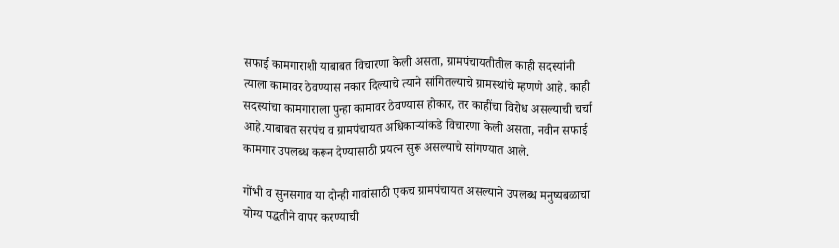सफाई कामगाराशी याबाबत विचारणा केली असता, ग्रामपंचायतीतील काही सदस्यांनी त्याला कामावर ठेवण्यास नकार दिल्याचे त्याने सांगितल्याचे ग्रामस्थांचे म्हणणे आहे. काही सदस्यांचा कामगाराला पुन्हा कामावर ठेवण्यास होकार, तर काहींचा विरोध असल्याची चर्चा आहे.याबाबत सरपंच व ग्रामपंचायत अधिकाऱ्यांकडे विचारणा केली असता, नवीन सफाई कामगार उपलब्ध करून देण्यासाठी प्रयत्न सुरू असल्याचे सांगण्यात आले.

गोंभी व सुनसगाव या दोन्ही गावांसाठी एकच ग्रामपंचायत असल्याने उपलब्ध मनुष्यबळाचा योग्य पद्धतीने वापर करण्याची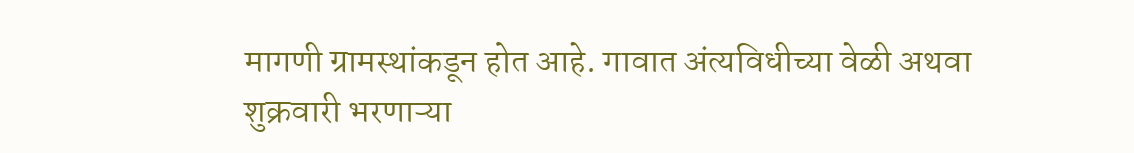मागणी ग्रामस्थांकडून होत आहे. गावात अंत्यविधीच्या वेळी अथवा शुक्रवारी भरणाऱ्या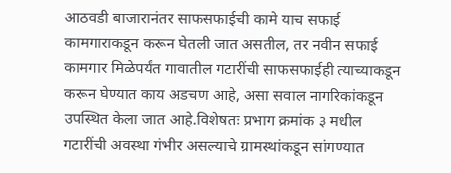आठवडी बाजारानंतर साफसफाईची कामे याच सफाई कामगाराकडून करून घेतली जात असतील, तर नवीन सफाई कामगार मिळेपर्यंत गावातील गटारींची साफसफाईही त्याच्याकडून करून घेण्यात काय अडचण आहे, असा सवाल नागरिकांकडून उपस्थित केला जात आहे.विशेषतः प्रभाग क्रमांक ३ मधील गटारींची अवस्था गंभीर असल्याचे ग्रामस्थांकडून सांगण्यात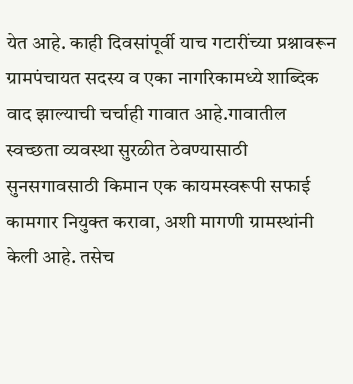येत आहे. काही दिवसांपूर्वी याच गटारींच्या प्रश्नावरून ग्रामपंचायत सदस्य व एका नागरिकामध्ये शाब्दिक वाद झाल्याची चर्चाही गावात आहे.गावातील स्वच्छता व्यवस्था सुरळीत ठेवण्यासाठी सुनसगावसाठी किमान एक कायमस्वरूपी सफाई कामगार नियुक्त करावा, अशी मागणी ग्रामस्थांनी केली आहे. तसेच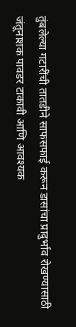तुंबलेल्या गटारींची तातडीने साफसफाई करून डासांचा प्रादुर्भाव रोखण्यासाठी जंतूनाशक पावडर टाकावी आणि आवश्यक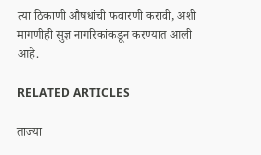त्या ठिकाणी औषधांची फवारणी करावी, अशी मागणीही सुज्ञ नागरिकांकडून करण्यात आली आहे.

RELATED ARTICLES

ताज्या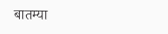बातम्या